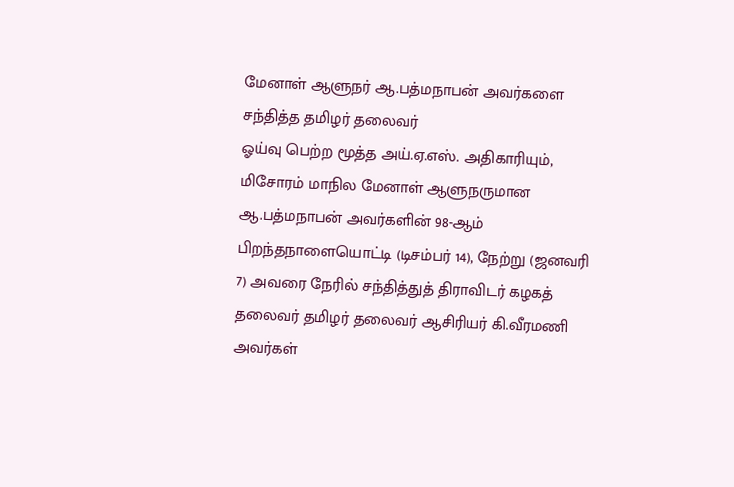மேனாள் ஆளுநர் ஆ.பத்மநாபன் அவர்களை சந்தித்த தமிழர் தலைவர்
ஓய்வு பெற்ற மூத்த அய்.ஏ.எஸ். அதிகாரியும், மிசோரம் மாநில மேனாள் ஆளுநருமான ஆ.பத்மநாபன் அவர்களின் 98-ஆம் பிறந்தநாளையொட்டி (டிசம்பர் 14), நேற்று (ஜனவரி 7) அவரை நேரில் சந்தித்துத் திராவிடர் கழகத் தலைவர் தமிழர் தலைவர் ஆசிரியர் கி.வீரமணி அவர்கள்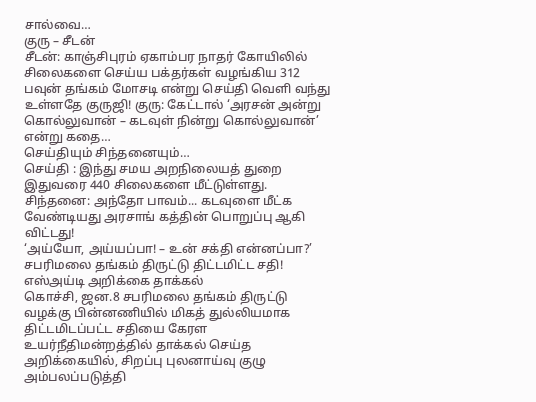சால்வை…
குரு – சீடன்
சீடன்: காஞ்சிபுரம் ஏகாம்பர நாதர் கோயிலில் சிலைகளை செய்ய பக்தர்கள் வழங்கிய 312 பவுன் தங்கம் மோசடி என்று செய்தி வெளி வந்து உள்ளதே குருஜி! குரு: கேட்டால் ‘அரசன் அன்று கொல்லுவான் – கடவுள் நின்று கொல்லுவான்’ என்று கதை…
செய்தியும் சிந்தனையும்…
செய்தி : இந்து சமய அறநிலையத் துறை இதுவரை 440 சிலைகளை மீட்டுள்ளது. சிந்தனை: அந்தோ பாவம்... கடவுளை மீட்க வேண்டியது அரசாங் கத்தின் பொறுப்பு ஆகி விட்டது!
‘அய்யோ, அய்யப்பா! – உன் சக்தி என்னப்பா?’ சபரிமலை தங்கம் திருட்டு திட்டமிட்ட சதி! எஸ்அய்டி அறிக்கை தாக்கல்
கொச்சி, ஜன.8 சபரிமலை தங்கம் திருட்டு வழக்கு பின்னணியில் மிகத் துல்லியமாக திட்டமிடப்பட்ட சதியை கேரள உயர்நீதிமன்றத்தில் தாக்கல் செய்த அறிக்கையில், சிறப்பு புலனாய்வு குழு அம்பலப்படுத்தி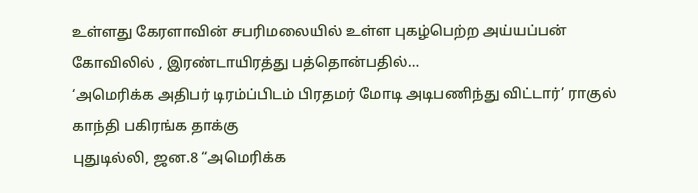உள்ளது கேரளாவின் சபரிமலையில் உள்ள புகழ்பெற்ற அய்யப்பன் கோவிலில் , இரண்டாயிரத்து பத்தொன்பதில்…
‘அமெரிக்க அதிபர் டிரம்ப்பிடம் பிரதமர் மோடி அடிபணிந்து விட்டார்’ ராகுல் காந்தி பகிரங்க தாக்கு
புதுடில்லி, ஜன.8 “அமெரிக்க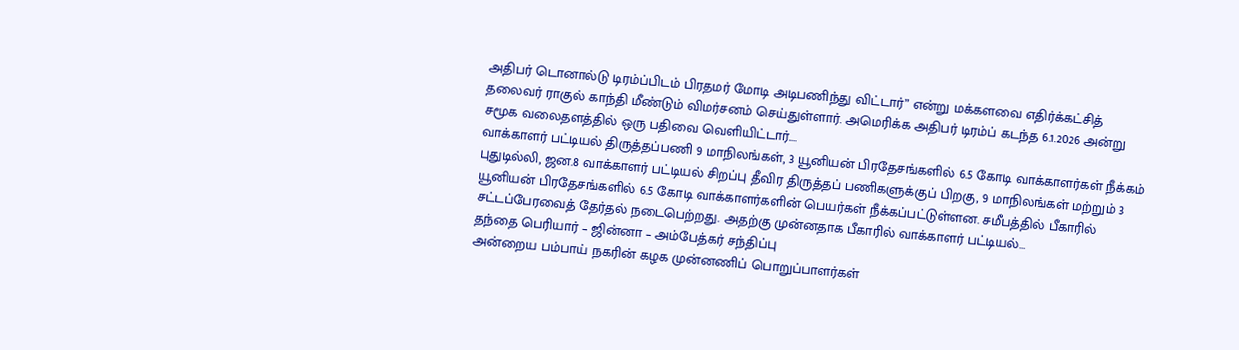அதிபர் டொனால்டு டிரம்ப்பிடம் பிரதமர் மோடி அடிபணிந்து விட்டார்” என்று மக்களவை எதிர்க்கட்சித் தலைவர் ராகுல் காந்தி மீண்டும் விமர்சனம் செய்துள்ளார். அமெரிக்க அதிபர் டிரம்ப் கடந்த 6.1.2026 அன்று சமூக வலைதளத்தில் ஒரு பதிவை வெளியிட்டார்.…
வாக்காளர் பட்டியல் திருத்தப்பணி 9 மாநிலங்கள், 3 யூனியன் பிரதேசங்களில் 6.5 கோடி வாக்காளர்கள் நீக்கம்
புதுடில்லி, ஜன.8 வாக்காளர் பட்டியல் சிறப்பு தீவிர திருத்தப் பணிகளுக்குப் பிறகு, 9 மாநிலங்கள் மற்றும் 3 யூனியன் பிரதேசங்களில் 6.5 கோடி வாக்காளர்களின் பெயர்கள் நீக்கப்பட்டுள்ளன. சமீபத்தில் பீகாரில் சட்டப்பேரவைத் தேர்தல் நடைபெற்றது. அதற்கு முன்னதாக பீகாரில் வாக்காளர் பட்டியல்…
தந்தை பெரியார் – ஜின்னா – அம்பேத்கர் சந்திப்பு
அன்றைய பம்பாய் நகரின் கழக முன்னணிப் பொறுப்பாளர்கள்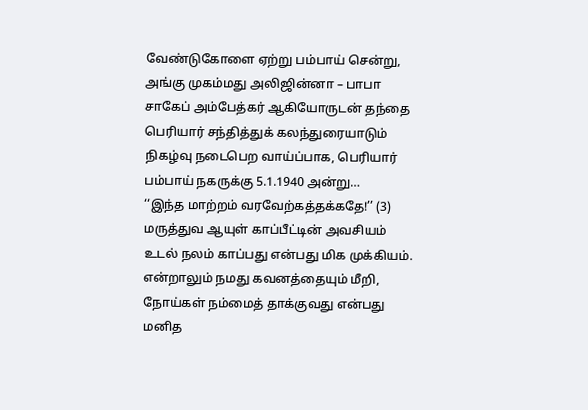வேண்டுகோளை ஏற்று பம்பாய் சென்று, அங்கு முகம்மது அலிஜின்னா – பாபா சாகேப் அம்பேத்கர் ஆகியோருடன் தந்தை பெரியார் சந்தித்துக் கலந்துரையாடும் நிகழ்வு நடைபெற வாய்ப்பாக, பெரியார் பம்பாய் நகருக்கு 5.1.1940 அன்று…
‘‘இந்த மாற்றம் வரவேற்கத்தக்கதே!’’ (3) மருத்துவ ஆயுள் காப்பீட்டின் அவசியம்
உடல் நலம் காப்பது என்பது மிக முக்கியம். என்றாலும் நமது கவனத்தையும் மீறி, நோய்கள் நம்மைத் தாக்குவது என்பது மனித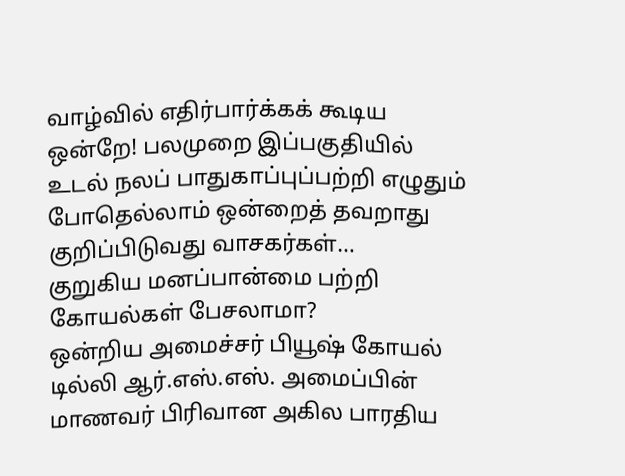வாழ்வில் எதிர்பார்க்கக் கூடிய ஒன்றே! பலமுறை இப்பகுதியில் உடல் நலப் பாதுகாப்புப்பற்றி எழுதும் போதெல்லாம் ஒன்றைத் தவறாது குறிப்பிடுவது வாசகர்கள்…
குறுகிய மனப்பான்மை பற்றி கோயல்கள் பேசலாமா?
ஒன்றிய அமைச்சர் பியூஷ் கோயல் டில்லி ஆர்.எஸ்.எஸ். அமைப்பின் மாணவர் பிரிவான அகில பாரதிய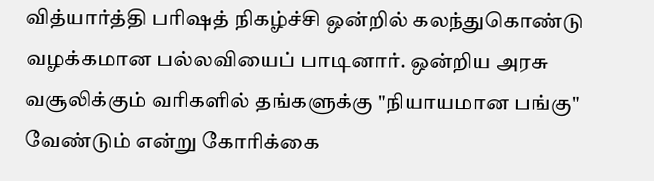வித்யார்த்தி பரிஷத் நிகழ்ச்சி ஒன்றில் கலந்துகொண்டு வழக்கமான பல்லவியைப் பாடினார். ஒன்றிய அரசு வசூலிக்கும் வரிகளில் தங்களுக்கு "நியாயமான பங்கு" வேண்டும் என்று கோரிக்கை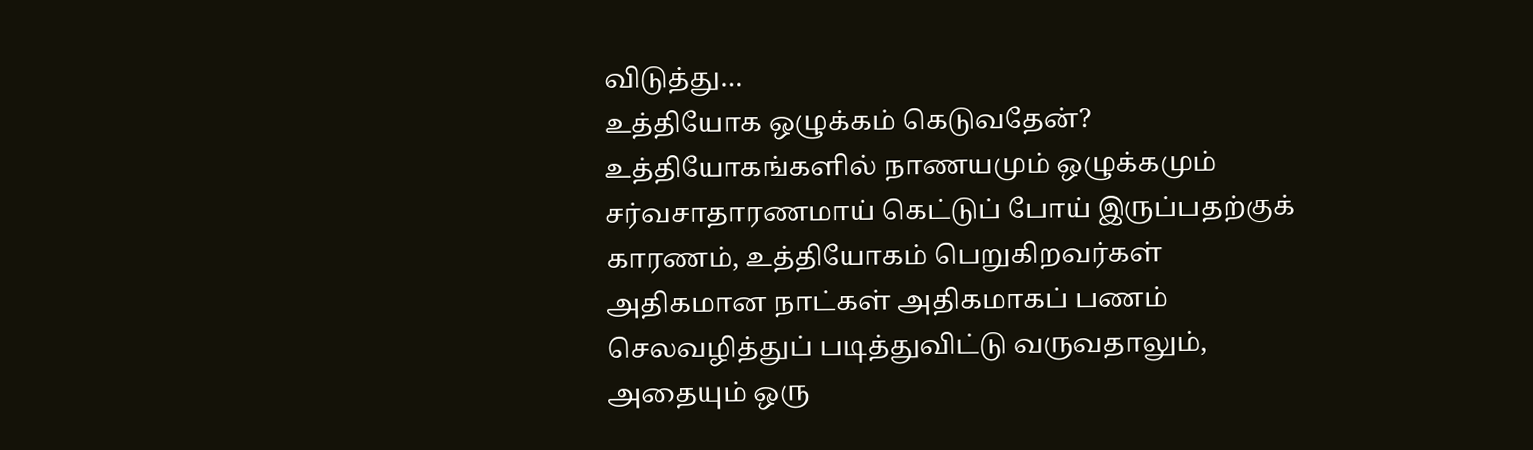விடுத்து…
உத்தியோக ஒழுக்கம் கெடுவதேன்?
உத்தியோகங்களில் நாணயமும் ஒழுக்கமும் சர்வசாதாரணமாய் கெட்டுப் போய் இருப்பதற்குக் காரணம், உத்தியோகம் பெறுகிறவர்கள் அதிகமான நாட்கள் அதிகமாகப் பணம் செலவழித்துப் படித்துவிட்டு வருவதாலும், அதையும் ஒரு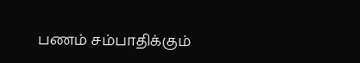பணம் சம்பாதிக்கும்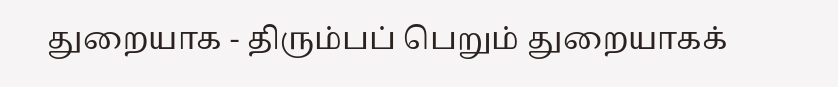துறையாக - திரும்பப் பெறும் துறையாகக்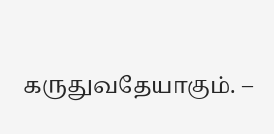கருதுவதேயாகும். –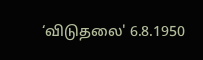‘விடுதலை' 6.8.1950